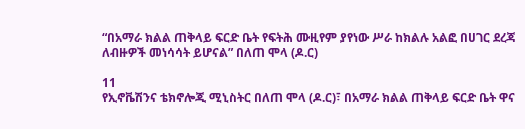“በአማራ ክልል ጠቅላይ ፍርድ ቤት የፍትሕ ሙዚየም ያየነው ሥራ ከክልሉ አልፎ በሀገር ደረጃ ለብዙዎች መነሳሳት ይሆናል” በለጠ ሞላ (ዶ.ር)

11
የኢኖቬሽንና ቴክኖሎጂ ሚኒስትር በለጠ ሞላ (ዶ.ር)፣ በአማራ ክልል ጠቅላይ ፍርድ ቤት ዋና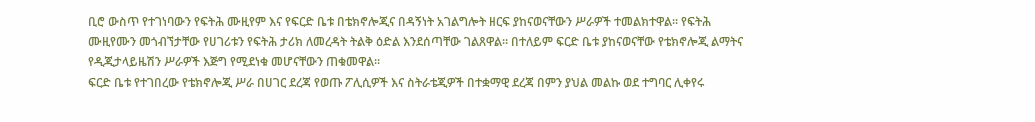ቢሮ ውስጥ የተገነባውን የፍትሕ ሙዚየም እና የፍርድ ቤቱ በቴክኖሎጂና በዳኝነት አገልግሎት ዘርፍ ያከናወናቸውን ሥራዎች ተመልክተዋል። የፍትሕ ሙዚየሙን መጎብኘታቸው የሀገሪቱን የፍትሕ ታሪክ ለመረዳት ትልቅ ዕድል እንደሰጣቸው ገልጸዋል። በተለይም ፍርድ ቤቱ ያከናወናቸው የቴክኖሎጂ ልማትና የዲጂታላይዜሽን ሥራዎች እጅግ የሚደነቁ መሆናቸውን ጠቁመዋል።
ፍርድ ቤቱ የተገበረው የቴክኖሎጂ ሥራ በሀገር ደረጃ የወጡ ፖሊሲዎች እና ስትራቴጂዎች በተቋማዊ ደረጃ በምን ያህል መልኩ ወደ ተግባር ሊቀየሩ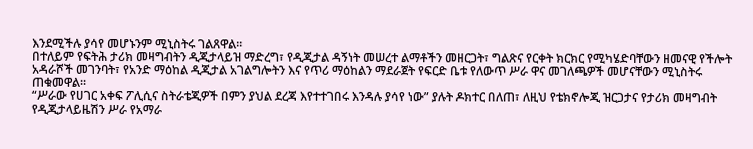እንደሚችሉ ያሳየ መሆኑንም ሚኒስትሩ ገልጸዋል።
በተለይም የፍትሕ ታሪክ መዛግብትን ዲጂታላይዝ ማድረግ፣ የዲጂታል ዳኝነት መሠረተ ልማቶችን መዘርጋት፣ ግልጽና የርቀት ክርክር የሚካሄድባቸውን ዘመናዊ የችሎት አዳራሾች መገንባት፣ የአንድ ማዕከል ዲጂታል አገልግሎትን እና የጥሪ ማዕከልን ማደራጀት የፍርድ ቤቱ የለውጥ ሥራ ዋና መገለጫዎች መሆናቸውን ሚኒስትሩ ጠቁመዋል።
“ሥራው የሀገር አቀፍ ፖሊሲና ስትራቴጂዎች በምን ያህል ደረጃ እየተተገበሩ እንዳሉ ያሳየ ነው” ያሉት ዶክተር በለጠ፣ ለዚህ የቴክኖሎጂ ዝርጋታና የታሪክ መዛግብት የዲጂታላይዜሽን ሥራ የአማራ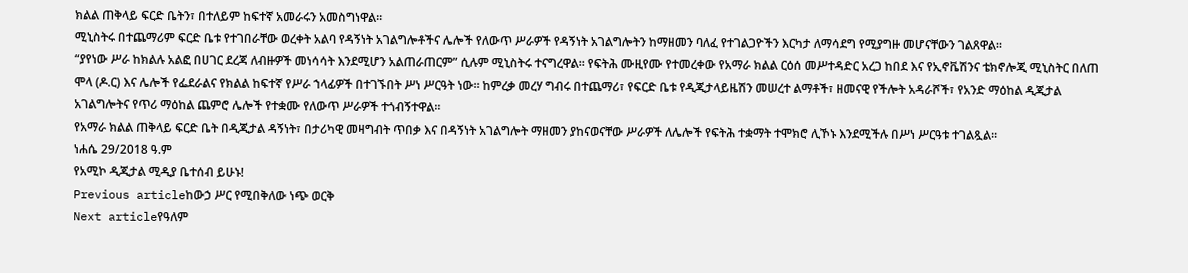ክልል ጠቅላይ ፍርድ ቤትን፣ በተለይም ከፍተኛ አመራሩን አመስግነዋል።
ሚኒስትሩ በተጨማሪም ፍርድ ቤቱ የተገበራቸው ወረቀት አልባ የዳኝነት አገልግሎቶችና ሌሎች የለውጥ ሥራዎች የዳኝነት አገልግሎትን ከማዘመን ባለፈ የተገልጋዮችን እርካታ ለማሳደግ የሚያግዙ መሆናቸውን ገልጸዋል።
“ያየነው ሥራ ከክልሉ አልፎ በሀገር ደረጃ ለብዙዎች መነሳሳት እንደሚሆን አልጠራጠርም” ሲሉም ሚኒስትሩ ተናግረዋል። የፍትሕ ሙዚየሙ የተመረቀው የአማራ ክልል ርዕሰ መሥተዳድር አረጋ ከበደ እና የኢኖቬሽንና ቴክኖሎጂ ሚኒስትር በለጠ ሞላ (ዶ.ር) እና ሌሎች የፌደራልና የክልል ከፍተኛ የሥራ ኀላፊዎች በተገኙበት ሥነ ሥርዓት ነው። ከምረቃ መረሃ ግብሩ በተጨማሪ፣ የፍርድ ቤቱ የዲጂታላይዜሽን መሠረተ ልማቶች፣ ዘመናዊ የችሎት አዳራሾች፣ የአንድ ማዕከል ዲጂታል አገልግሎትና የጥሪ ማዕከል ጨምሮ ሌሎች የተቋሙ የለውጥ ሥራዎች ተጎብኝተዋል።
የአማራ ክልል ጠቅላይ ፍርድ ቤት በዲጂታል ዳኝነት፣ በታሪካዊ መዛግብት ጥበቃ እና በዳኝነት አገልግሎት ማዘመን ያከናወናቸው ሥራዎች ለሌሎች የፍትሕ ተቋማት ተሞክሮ ሊኾኑ እንደሚችሉ በሥነ ሥርዓቱ ተገልጿል።
ነሐሴ 29/2018 ዓ.ም
የአሚኮ ዲጂታል ሚዲያ ቤተሰብ ይሁኑ!
Previous articleከውኃ ሥር የሚበቅለው ነጭ ወርቅ
Next articleየዓለም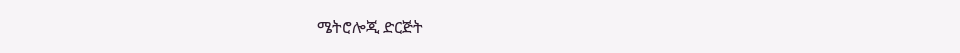ሜትሮሎጂ ድርጅት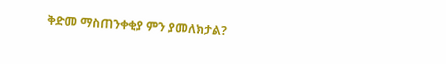ቅድመ ማስጠንቀቂያ ምን ያመለክታል?